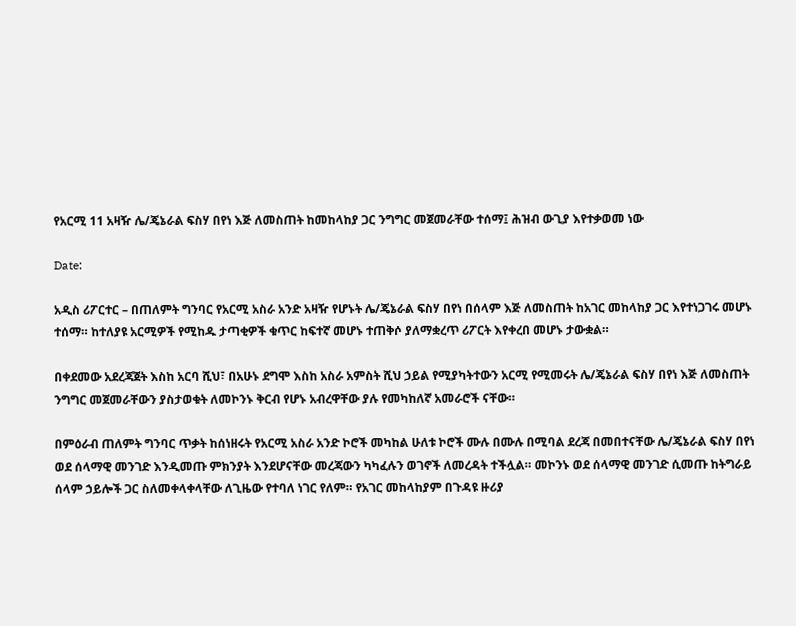የአርሚ 11 አዛዥ ሌ/ጄኔራል ፍስሃ በየነ እጅ ለመስጠት ከመከላከያ ጋር ንግግር መጀመራቸው ተሰማ፤ ሕዝብ ውጊያ እየተቃወመ ነው

Date:

አዲስ ሪፖርተር – በጠለምት ግንባር የአርሚ አስራ አንድ አዛዥ የሆኑት ሌ/ጄኔራል ፍስሃ በየነ በሰላም እጅ ለመስጠት ከአገር መከላከያ ጋር እየተነጋገሩ መሆኑ ተሰማ። ከተለያዩ አርሚዎች የሚከዱ ታጣቂዎች ቁጥር ከፍተኛ መሆኑ ተጠቅሶ ያለማቋረጥ ሪፖርት እየቀረበ መሆኑ ታውቋል።

በቀደመው አደረጃጀት እስከ አርባ ሺህ፣ በአሁኑ ደግሞ እስከ አስራ አምስት ሺህ ኃይል የሚያካትተውን አርሚ የሚመሩት ሌ/ጄኔራል ፍስሃ በየነ እጅ ለመስጠት ንግግር መጀመራቸውን ያስታወቁት ለመኮንኑ ቅርብ የሆኑ አብረዋቸው ያሉ የመካከለኛ አመራሮች ናቸው።

በምዕራብ ጠለምት ግንባር ጥቃት ከሰነዘሩት የአርሚ አስራ አንድ ኮሮች መካከል ሁለቱ ኮሮች ሙሉ በሙሉ በሚባል ደረጃ በመበተናቸው ሌ/ጄኔራል ፍስሃ በየነ ወደ ሰላማዊ መንገድ እንዲመጡ ምክንያት እንደሆናቸው መረጃውን ካካፈሉን ወገኖች ለመረዳት ተችሏል። መኮንኑ ወደ ሰላማዊ መንገድ ሲመጡ ከትግራይ ሰላም ኃይሎች ጋር ስለመቀላቀላቸው ለጊዜው የተባለ ነገር የለም። የአገር መከላከያም በጉዳዩ ዙሪያ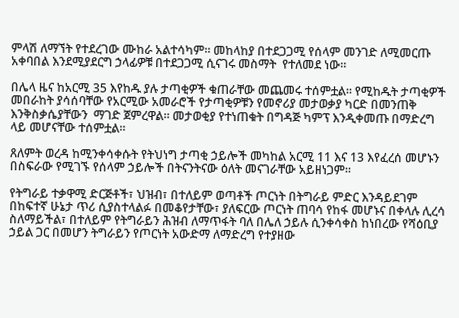ምላሽ ለማኘት የተደረገው ሙከራ አልተሳካም። መከላከያ በተደጋጋሚ የሰላም መንገድ ለሚመርጡ አቀባበል እንደሚያደርግ ኃላፊዎቹ በተደጋጋሚ ሲናገሩ መስማት  የተለመደ ነው።

በሌላ ዜና ከአርሚ 35 እየከዱ ያሉ ታጣቂዎች ቁጠራቸው መጨመሩ ተሰምቷል። የሚከዱት ታጣቂዎች መበራከት ያሳሰባቸው የአርሚው አመራሮች የታጣቂዎቹን የመኖሪያ መታወቃያ ካርድ በመንጠቅ እንቅስቃሴያቸውን  ማገድ ጀምረዋል። መታወቂያ የተነጠቁት በግዳጅ ካምፕ እንዲቀመጡ በማድረግ ላይ መሆናቸው ተሰምቷል።

ጸለምት ወረዳ ከሚንቀሳቀሱት የትህነግ ታጣቂ ኃይሎች መካከል አርሚ 11 እና 13 እየፈረሰ መሆኑን በስፍራው የሚገኙ የሰላም ኃይሎች በትናንትናው ዕለት መናገራቸው አይዘነጋም።

የትግራይ ተቃዋሚ ድርጅቶች፣ ህዝብ፣ በተለይም ወጣቶች ጦርነት በትግራይ ምድር እንዳይደገም በከፍተኛ ሁኔታ ጥሪ ሲያስተላልፉ በመቆየታቸው፣ ያለፍርው ጦርነት ጠባሳ የከፋ መሆኑና በቀላሉ ሊረሳ ስለማይችል፣ በተለይም የትግራይን ሕዝብ ለማጥፋት ባለ በሌለ ኃይሉ ሲንቀሳቀስ ከነበረው የሻዕቢያ ኃይል ጋር በመሆን ትግራይን የጦርነት አውድማ ለማድረግ የተያዘው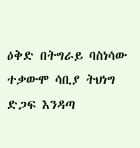ዕቅድ በትግራይ ባስነሳው ተቃውሞ ሳቢያ ትህነግ ድጋፍ እንዳጣ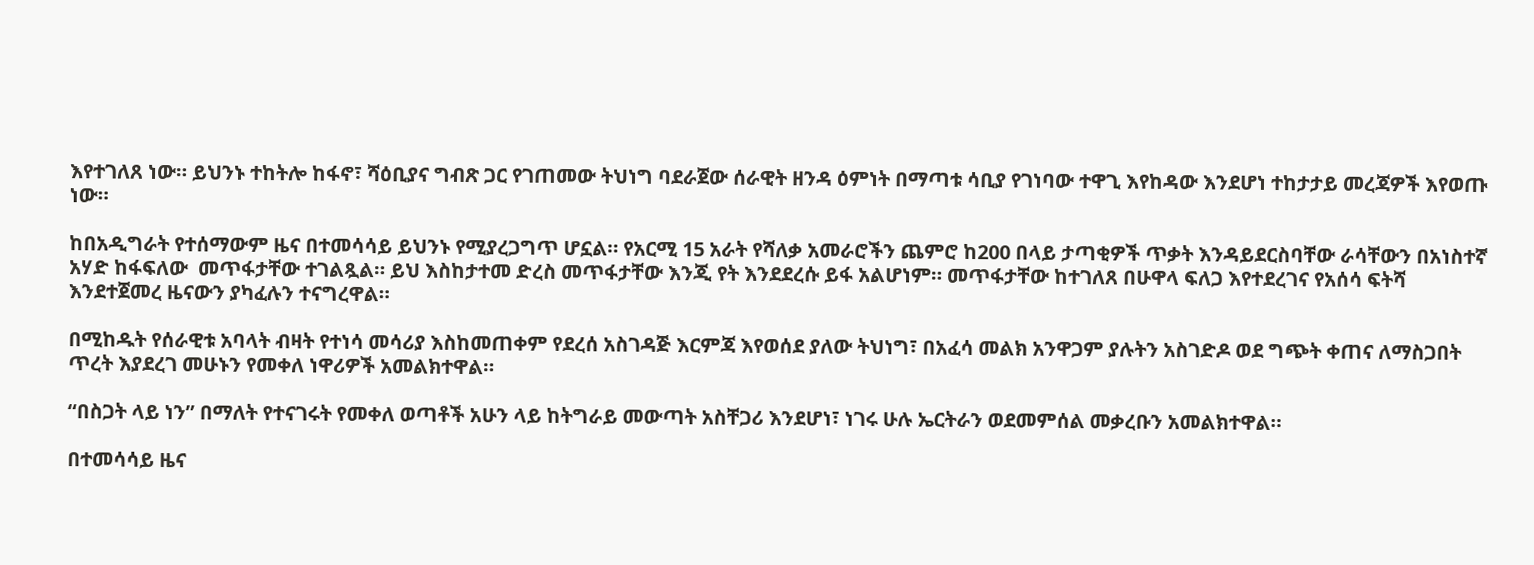እየተገለጸ ነው። ይህንኑ ተከትሎ ከፋኖ፣ ሻዕቢያና ግብጽ ጋር የገጠመው ትህነግ ባደራጀው ሰራዊት ዘንዳ ዕምነት በማጣቱ ሳቢያ የገነባው ተዋጊ እየከዳው እንደሆነ ተከታታይ መረጃዎች እየወጡ ነው።

ከበአዲግራት የተሰማውም ዜና በተመሳሳይ ይህንኑ የሚያረጋግጥ ሆኗል። የአርሚ 15 አራት የሻለቃ አመራሮችን ጨምሮ ከ200 በላይ ታጣቂዎች ጥቃት እንዳይደርስባቸው ራሳቸውን በአነስተኛ አሃድ ከፋፍለው  መጥፋታቸው ተገልጿል። ይህ እስከታተመ ድረስ መጥፋታቸው እንጂ የት እንደደረሱ ይፋ አልሆነም። መጥፋታቸው ከተገለጸ በሁዋላ ፍለጋ እየተደረገና የአሰሳ ፍትሻ እንደተጀመረ ዜናውን ያካፈሉን ተናግረዋል።

በሚከዱት የሰራዊቱ አባላት ብዛት የተነሳ መሳሪያ እስከመጠቀም የደረሰ አስገዳጅ እርምጃ እየወሰደ ያለው ትህነግ፣ በአፈሳ መልክ አንዋጋም ያሉትን አስገድዶ ወደ ግጭት ቀጠና ለማስጋበት ጥረት እያደረገ መሁኑን የመቀለ ነዋሪዎች አመልክተዋል።

“በስጋት ላይ ነን” በማለት የተናገሩት የመቀለ ወጣቶች አሁን ላይ ከትግራይ መውጣት አስቸጋሪ እንደሆነ፣ ነገሩ ሁሉ ኤርትራን ወደመምሰል መቃረቡን አመልክተዋል።

በተመሳሳይ ዜና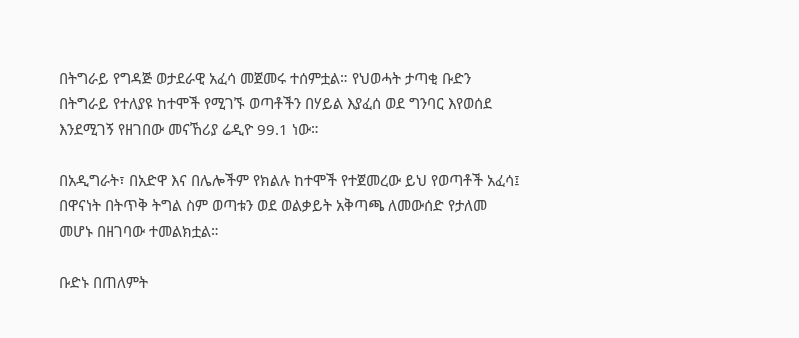በትግራይ የግዳጅ ወታደራዊ አፈሳ መጀመሩ ተሰምቷል። የህወሓት ታጣቂ ቡድን በትግራይ የተለያዩ ከተሞች የሚገኙ ወጣቶችን በሃይል እያፈሰ ወደ ግንባር እየወሰደ እንደሚገኝ የዘገበው መናኸሪያ ሬዲዮ 99.1 ነው።

በአዲግራት፣ በአድዋ እና በሌሎችም የክልሉ ከተሞች የተጀመረው ይህ የወጣቶች አፈሳ፤ በዋናነት በትጥቅ ትግል ስም ወጣቱን ወደ ወልቃይት አቅጣጫ ለመውሰድ የታለመ መሆኑ በዘገባው ተመልክቷል።

ቡድኑ በጠለምት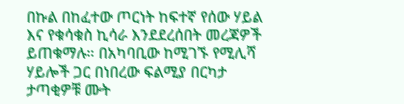በኩል በከፈተው ጦርነት ከፍተኛ የሰው ሃይል እና የቁሳቁስ ኪሳራ እንደደረሰበት መረጃዎች ይጠቁማሉ። በአካባቢው ከሚገኙ የሚሊሻ ሃይሎች ጋር በነበረው ፍልሚያ በርካታ ታጣቂዎቹ ሙት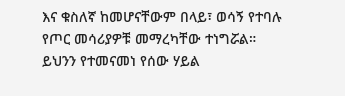እና ቁስለኛ ከመሆናቸውም በላይ፣ ወሳኝ የተባሉ የጦር መሳሪያዎቹ መማረካቸው ተነግሯል።  ይህንን የተመናመነ የሰው ሃይል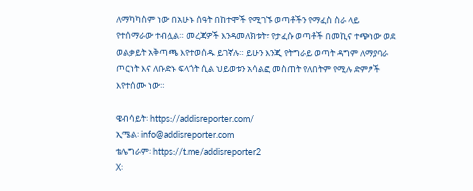ለማካካስም ነው በአሁኑ ሰዓት በከተሞች የሚገኙ ወጣቶችን የማፈስ ስራ ላይ የተሰማራው ተብሏል። መረጃዎች እንዳመለክቱት፣ የታፈሱ ወጣቶች በመኪና ተጭነው ወደ ወልቃይት አቅጣጫ እየተወሰዱ ይገኛሉ። ይሁን እንጂ የትግራይ ወጣት ዳግም ለማያባራ ጦርነት እና ለቡድኑ ፍላጎት ሲል ህይወቱን አሳልፎ መስጠት የለበትም የሚሉ ድምፆች እየተሰሙ ነው።

ዌብሳይት፡ https://addisreporter.com/
ኢሜል፡ info@addisreporter.com
ቴሌግራም፡ https://t.me/addisreporter2
X፡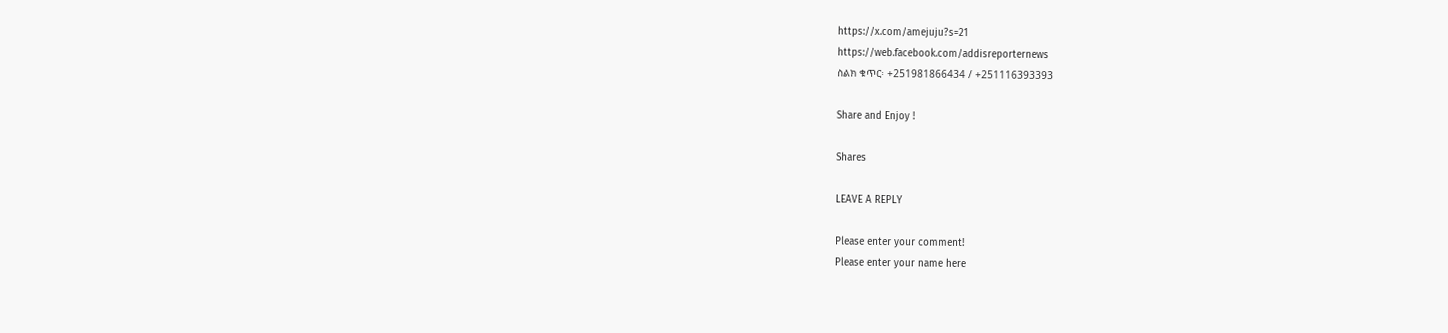https://x.com/amejuju?s=21
https://web.facebook.com/addisreporternews
ስልክ ቁጥር፡ +251981866434 / +251116393393

Share and Enjoy !

Shares

LEAVE A REPLY

Please enter your comment!
Please enter your name here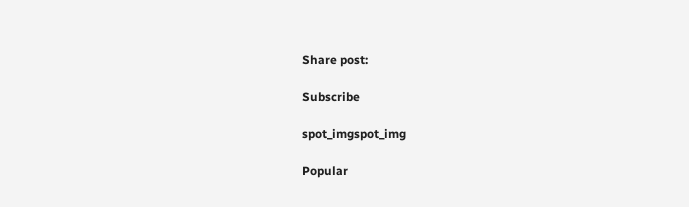Share post:

Subscribe

spot_imgspot_img

Popular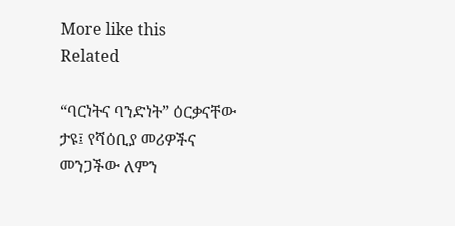More like this
Related

“ባርነትና ባንድነት” ዕርቃናቸው ታዩ፤ የሻዕቢያ መሪዎችና መንጋችው ለምን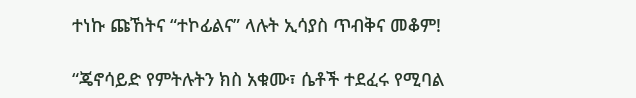ተነኩ ጩኸትና “ተኮፊልና” ላሉት ኢሳያስ ጥብቅና መቆም!

“ጄኖሳይድ የምትሉትን ክስ አቁሙ፣ ሴቶች ተደፈሩ የሚባል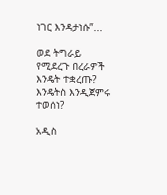ነገር እንዳታነሱ”...

ወደ ትግራይ የሚደረጉ በረራዎች እንዴት ተቋረጡ? እንዴትስ እንዲጀምሩ ተወሰነ?

አዲስ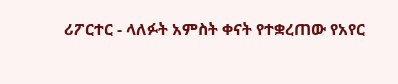ሪፖርተር - ላለፉት አምስት ቀናት የተቋረጠው የአየር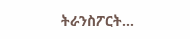ትራንስፖርት...